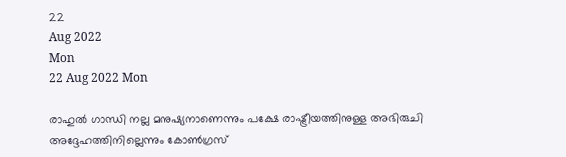22
Aug 2022
Mon
22 Aug 2022 Mon

രാഹുല്‍ ഗാന്ധി നല്ല മനുഷ്യനാണെന്നും പക്ഷേ രാഷ്ട്രീയത്തിനുള്ള അഭിരുചി അദ്ദേഹത്തിനില്ലെന്നും കോണ്‍ഗ്രസ്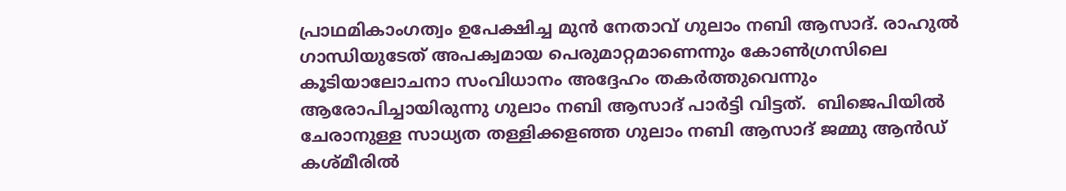പ്രാഥമികാംഗത്വം ഉപേക്ഷിച്ച മുന്‍ നേതാവ് ഗുലാം നബി ആസാദ്. രാഹുല്‍ ഗാന്ധിയുടേത് അപക്വമായ പെരുമാറ്റമാണെന്നും കോണ്‍ഗ്രസിലെ കൂടിയാലോചനാ സംവിധാനം അദ്ദേഹം തകര്‍ത്തുവെന്നും ആരോപിച്ചായിരുന്നു ഗുലാം നബി ആസാദ് പാര്‍ട്ടി വിട്ടത്.  ബിജെപിയില്‍ ചേരാനുള്ള സാധ്യത തള്ളിക്കളഞ്ഞ ഗുലാം നബി ആസാദ് ജമ്മു ആന്‍ഡ് കശ്മീരില്‍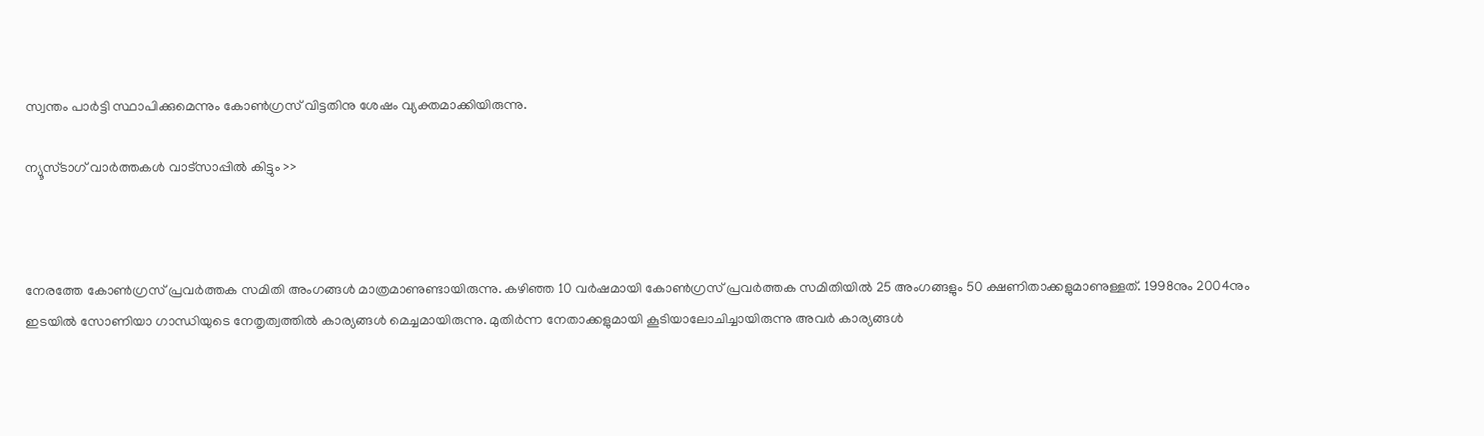സ്വന്തം പാര്‍ട്ടി സ്ഥാപിക്കുമെന്നും കോണ്‍ഗ്രസ് വിട്ടതിനു ശേഷം വ്യക്തമാക്കിയിരുന്നു.

ന്യൂസ്ടാഗ് വാര്‍ത്തകള്‍ വാട്‌സാപ്പില്‍ കിട്ടും >>



നേരത്തേ കോണ്‍ഗ്രസ് പ്രവര്‍ത്തക സമിതി അംഗങ്ങള്‍ മാത്രമാണുണ്ടായിരുന്നു. കഴിഞ്ഞ 10 വര്‍ഷമായി കോണ്‍ഗ്രസ് പ്രവര്‍ത്തക സമിതിയില്‍ 25 അംഗങ്ങളും 50 ക്ഷണിതാക്കളുമാണുള്ളത്. 1998നും 2004നും ഇടയില്‍ സോണിയാ ഗാന്ധിയുടെ നേതൃത്വത്തില്‍ കാര്യങ്ങള്‍ മെച്ചമായിരുന്നു. മുതിര്‍ന്ന നേതാക്കളുമായി കൂടിയാലോചിച്ചായിരുന്നു അവര്‍ കാര്യങ്ങള്‍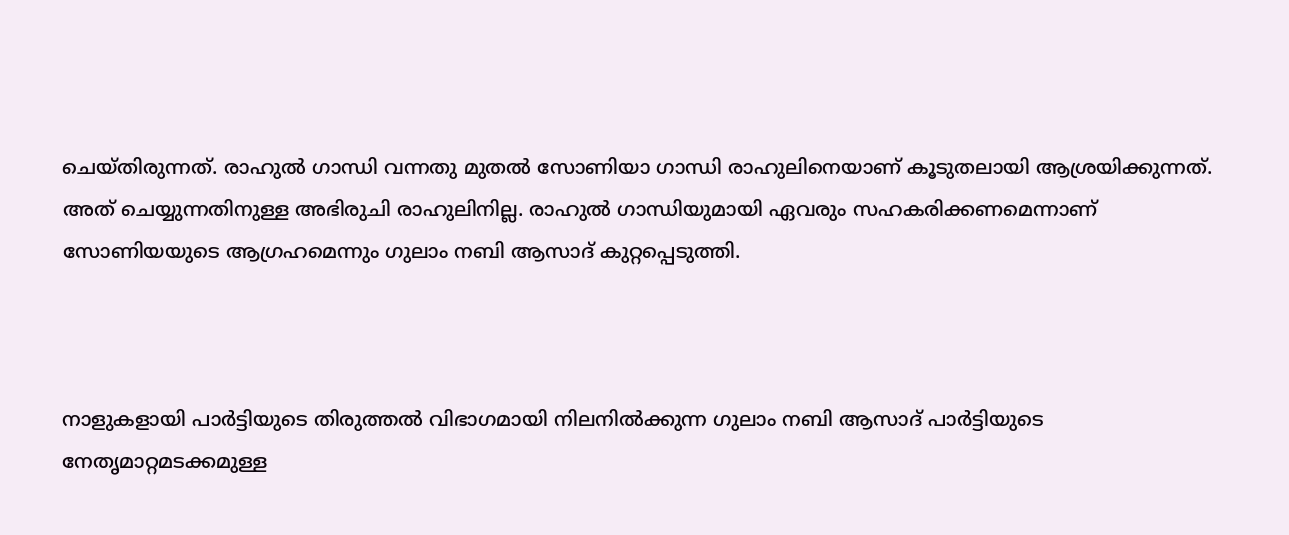ചെയ്തിരുന്നത്. രാഹുല്‍ ഗാന്ധി വന്നതു മുതല്‍ സോണിയാ ഗാന്ധി രാഹുലിനെയാണ് കൂടുതലായി ആശ്രയിക്കുന്നത്. അത് ചെയ്യുന്നതിനുള്ള അഭിരുചി രാഹുലിനില്ല. രാഹുല്‍ ഗാന്ധിയുമായി ഏവരും സഹകരിക്കണമെന്നാണ് സോണിയയുടെ ആഗ്രഹമെന്നും ഗുലാം നബി ആസാദ് കുറ്റപ്പെടുത്തി.



നാളുകളായി പാര്‍ട്ടിയുടെ തിരുത്തല്‍ വിഭാഗമായി നിലനില്‍ക്കുന്ന ഗുലാം നബി ആസാദ് പാര്‍ട്ടിയുടെ നേതൃമാറ്റമടക്കമുള്ള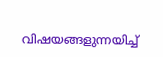വിഷയങ്ങളുന്നയിച്ച്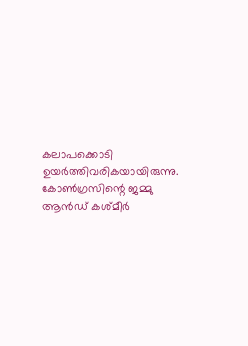കലാപക്കൊടി ഉയര്‍ത്തിവരികയായിരുന്നു. കോണ്‍ഗ്രസിന്റെ ജമ്മു ആന്‍ഡ് കശ്മീര്‍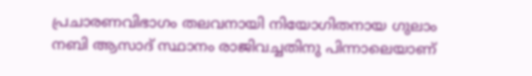പ്രചാരണവിഭാഗം തലവനായി നിയോഗിതനായ ഗുലാം നബി ആസാദ് സ്ഥാനം രാജിവച്ചതിനു പിന്നാലെയാണ്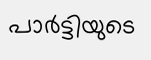പാര്‍ട്ടിയുടെ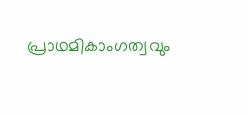പ്രാഥമികാംഗത്വവും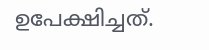ഉപേക്ഷിച്ചത്.